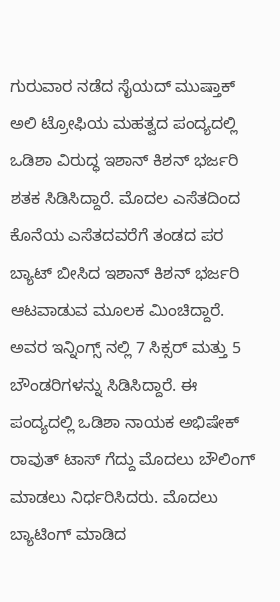ಗುರುವಾರ ನಡೆದ ಸೈಯದ್ ಮುಷ್ತಾಕ್ ಅಲಿ ಟ್ರೋಫಿಯ ಮಹತ್ವದ ಪಂದ್ಯದಲ್ಲಿ ಒಡಿಶಾ ವಿರುದ್ಧ ಇಶಾನ್ ಕಿಶನ್ ಭರ್ಜರಿ ಶತಕ ಸಿಡಿಸಿದ್ದಾರೆ. ಮೊದಲ ಎಸೆತದಿಂದ ಕೊನೆಯ ಎಸೆತದವರೆಗೆ ತಂಡದ ಪರ ಬ್ಯಾಟ್ ಬೀಸಿದ ಇಶಾನ್ ಕಿಶನ್ ಭರ್ಜರಿ ಆಟವಾಡುವ ಮೂಲಕ ಮಿಂಚಿದ್ದಾರೆ.
ಅವರ ಇನ್ನಿಂಗ್ಸ್ ನಲ್ಲಿ 7 ಸಿಕ್ಸರ್ ಮತ್ತು 5 ಬೌಂಡರಿಗಳನ್ನು ಸಿಡಿಸಿದ್ದಾರೆ. ಈ ಪಂದ್ಯದಲ್ಲಿ ಒಡಿಶಾ ನಾಯಕ ಅಭಿಷೇಕ್ ರಾವುತ್ ಟಾಸ್ ಗೆದ್ದು ಮೊದಲು ಬೌಲಿಂಗ್ ಮಾಡಲು ನಿರ್ಧರಿಸಿದರು. ಮೊದಲು ಬ್ಯಾಟಿಂಗ್ ಮಾಡಿದ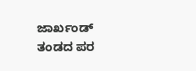ಜಾರ್ಖಂಡ್ ತಂಡದ ಪರ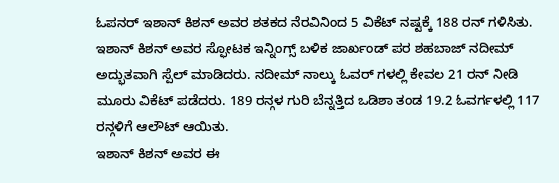ಓಪನರ್ ಇಶಾನ್ ಕಿಶನ್ ಅವರ ಶತಕದ ನೆರವಿನಿಂದ 5 ವಿಕೆಟ್ ನಷ್ಟಕ್ಕೆ 188 ರನ್ ಗಳಿಸಿತು.
ಇಶಾನ್ ಕಿಶನ್ ಅವರ ಸ್ಫೋಟಕ ಇನ್ನಿಂಗ್ಸ್ ಬಳಿಕ ಜಾರ್ಖಂಡ್ ಪರ ಶಹಬಾಜ್ ನದೀಮ್ ಅದ್ಭುತವಾಗಿ ಸ್ಪೆಲ್ ಮಾಡಿದರು. ನದೀಮ್ ನಾಲ್ಕು ಓವರ್ ಗಳಲ್ಲಿ ಕೇವಲ 21 ರನ್ ನೀಡಿ ಮೂರು ವಿಕೆಟ್ ಪಡೆದರು. 189 ರನ್ಗಳ ಗುರಿ ಬೆನ್ನತ್ತಿದ ಒಡಿಶಾ ತಂಡ 19.2 ಓವರ್ಗಳಲ್ಲಿ 117 ರನ್ಗಳಿಗೆ ಆಲೌಟ್ ಆಯಿತು.
ಇಶಾನ್ ಕಿಶನ್ ಅವರ ಈ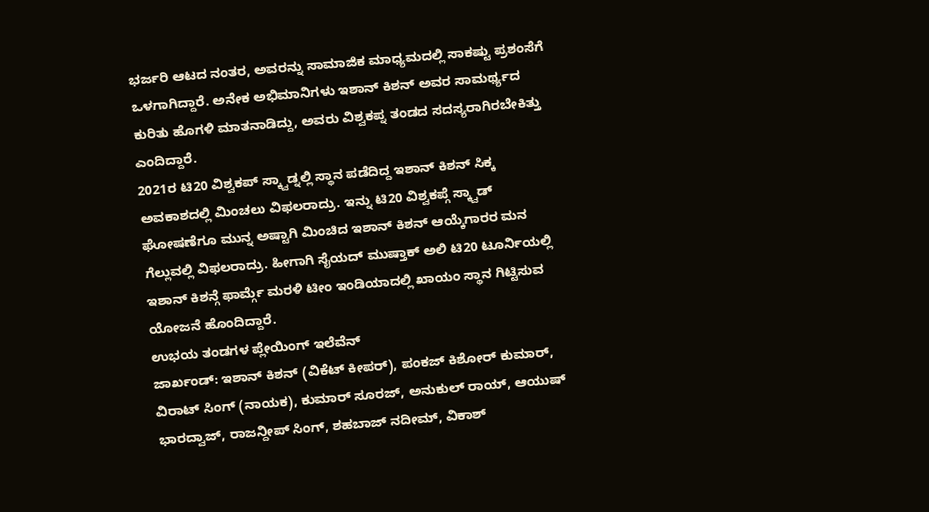ಭರ್ಜರಿ ಆಟದ ನಂತರ, ಅವರನ್ನು ಸಾಮಾಜಿಕ ಮಾಧ್ಯಮದಲ್ಲಿ ಸಾಕಷ್ಟು ಪ್ರಶಂಸೆಗೆ ಒಳಗಾಗಿದ್ದಾರೆ. ಅನೇಕ ಅಭಿಮಾನಿಗಳು ಇಶಾನ್ ಕಿಶನ್ ಅವರ ಸಾಮರ್ಥ್ಯದ ಕುರಿತು ಹೊಗಳಿ ಮಾತನಾಡಿದ್ದು, ಅವರು ವಿಶ್ವಕಪ್ನ ತಂಡದ ಸದಸ್ಯರಾಗಿರಬೇಕಿತ್ತು ಎಂದಿದ್ದಾರೆ.
2021ರ ಟಿ20 ವಿಶ್ವಕಪ್ ಸ್ಕ್ವಾಡ್ನಲ್ಲಿ ಸ್ಥಾನ ಪಡೆದಿದ್ದ ಇಶಾನ್ ಕಿಶನ್ ಸಿಕ್ಕ ಅವಕಾಶದಲ್ಲಿ ಮಿಂಚಲು ವಿಫಲರಾದ್ರು. ಇನ್ನು ಟಿ20 ವಿಶ್ವಕಪ್ಗೆ ಸ್ಕ್ವಾಡ್ ಘೋಷಣೆಗೂ ಮುನ್ನ ಅಷ್ಟಾಗಿ ಮಿಂಚಿದ ಇಶಾನ್ ಕಿಶನ್ ಆಯ್ಕೆಗಾರರ ಮನ ಗೆಲ್ಲುವಲ್ಲಿ ವಿಫಲರಾದ್ರು. ಹೀಗಾಗಿ ಸೈಯದ್ ಮುಷ್ತಾಕ್ ಅಲಿ ಟಿ20 ಟೂರ್ನಿಯಲ್ಲಿ ಇಶಾನ್ ಕಿಶನ್ಗೆ ಫಾರ್ಮ್ಗೆ ಮರಳಿ ಟೀಂ ಇಂಡಿಯಾದಲ್ಲಿ ಖಾಯಂ ಸ್ಥಾನ ಗಿಟ್ಟಿಸುವ ಯೋಜನೆ ಹೊಂದಿದ್ದಾರೆ.
ಉಭಯ ತಂಡಗಳ ಪ್ಲೇಯಿಂಗ್ ಇಲೆವೆನ್
ಜಾರ್ಖಂಡ್: ಇಶಾನ್ ಕಿಶನ್ (ವಿಕೆಟ್ ಕೀಪರ್), ಪಂಕಜ್ ಕಿಶೋರ್ ಕುಮಾರ್, ವಿರಾಟ್ ಸಿಂಗ್ (ನಾಯಕ), ಕುಮಾರ್ ಸೂರಜ್, ಅನುಕುಲ್ ರಾಯ್, ಆಯುಷ್ ಭಾರದ್ವಾಜ್, ರಾಜನ್ದೀಪ್ ಸಿಂಗ್, ಶಹಬಾಜ್ ನದೀಮ್, ವಿಕಾಶ್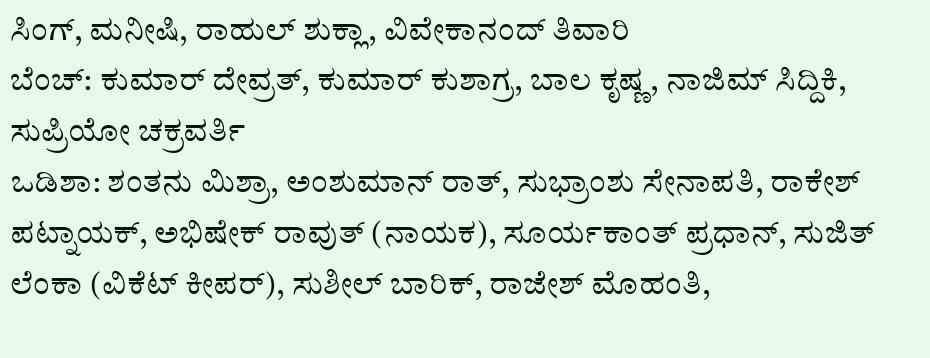ಸಿಂಗ್, ಮನೀಷಿ, ರಾಹುಲ್ ಶುಕ್ಲಾ, ವಿವೇಕಾನಂದ್ ತಿವಾರಿ
ಬೆಂಚ್: ಕುಮಾರ್ ದೇವ್ರತ್, ಕುಮಾರ್ ಕುಶಾಗ್ರ, ಬಾಲ ಕೃಷ್ಣ, ನಾಜಿಮ್ ಸಿದ್ದಿಕಿ, ಸುಪ್ರಿಯೋ ಚಕ್ರವರ್ತಿ
ಒಡಿಶಾ: ಶಂತನು ಮಿಶ್ರಾ, ಅಂಶುಮಾನ್ ರಾತ್, ಸುಭ್ರಾಂಶು ಸೇನಾಪತಿ, ರಾಕೇಶ್ ಪಟ್ನಾಯಕ್, ಅಭಿಷೇಕ್ ರಾವುತ್ (ನಾಯಕ), ಸೂರ್ಯಕಾಂತ್ ಪ್ರಧಾನ್, ಸುಜಿತ್ ಲೆಂಕಾ (ವಿಕೆಟ್ ಕೀಪರ್), ಸುಶೀಲ್ ಬಾರಿಕ್, ರಾಜೇಶ್ ಮೊಹಂತಿ,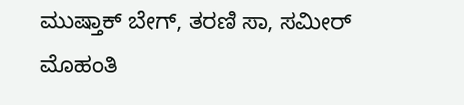ಮುಷ್ತಾಕ್ ಬೇಗ್, ತರಣಿ ಸಾ, ಸಮೀರ್ ಮೊಹಂತಿ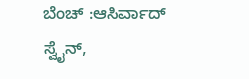ಬೆಂಚ್ :ಆಸಿರ್ವಾದ್ ಸ್ವೈನ್,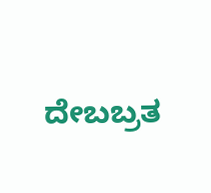ದೇಬಬ್ರತ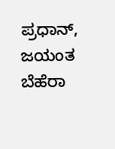ಪ್ರಧಾನ್, ಜಯಂತ ಬೆಹೆರಾ